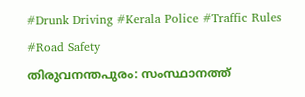#Drunk Driving #Kerala Police #Traffic Rules #Road Safety
തിരുവനന്തപുരം: സംസ്ഥാനത്ത്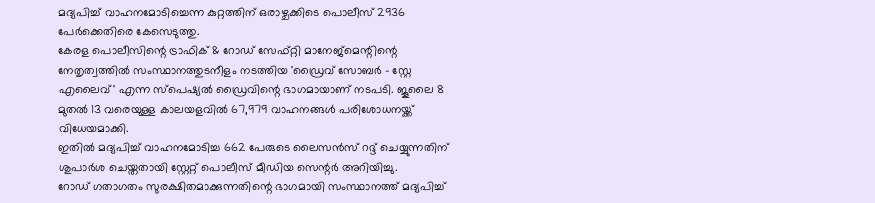മദ്യപിച്ച് വാഹനമോടിച്ചെന്ന കുറ്റത്തിന് ഒരാഴ്ചക്കിടെ പൊലീസ് 2936 പേർക്കെതിരെ കേസെടുത്തു.
കേരള പൊലീസിന്റെ ട്രാഫിക് & റോഡ് സേഫ്റ്റി മാനേജ്മെന്റിന്റെ നേതൃത്വത്തിൽ സംസ്ഥാനത്തുടനീളം നടത്തിയ 'ഡ്രൈവ് സോബർ - സ്റ്റേ എലൈവ്' എന്ന സ്പെഷ്യൽ ഡ്രൈവിന്റെ ഭാഗമായാണ് നടപടി. ജൂലൈ 8 മുതൽ 13 വരെയുള്ള കാലയളവിൽ 67,979 വാഹനങ്ങൾ പരിശോധനയ്ക്ക് വിധേയമാക്കി.
ഇതിൽ മദ്യപിച്ച് വാഹനമോടിച്ച 662 പേരുടെ ലൈസൻസ് റദ്ദ് ചെയ്യുന്നതിന് ശുപാർശ ചെയ്തതായി സ്റ്റേറ്റ് പൊലീസ് മീഡിയ സെന്റർ അറിയിച്ചു.
റോഡ് ഗതാഗതം സുരക്ഷിതമാക്കുന്നതിന്റെ ഭാഗമായി സംസ്ഥാനത്ത് മദ്യപിച്ച്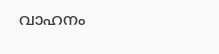വാഹനം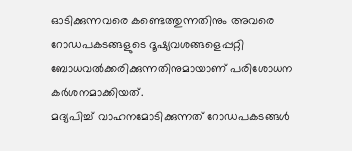ഓടിക്കുന്നവരെ കണ്ടെത്തുന്നതിനും അവരെ റോഡപകടങ്ങളുടെ ദൂഷ്യവശങ്ങളെപ്പറ്റി ബോധവൽക്കരിക്കുന്നതിനുമായാണ് പരിശോധന കർശനമാക്കിയത്.
മദ്യപിച്ച് വാഹനമോടിക്കുന്നത് റോഡപകടങ്ങൾ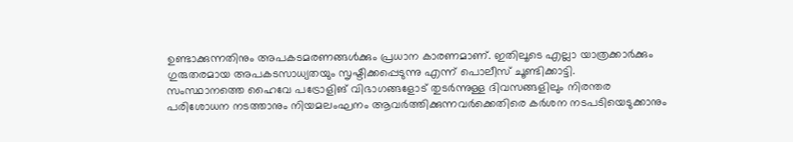ഉണ്ടാക്കുന്നതിനും അപകടമരണങ്ങൾക്കും പ്രധാന കാരണമാണ്. ഇതിലൂടെ എല്ലാ യാത്രക്കാർക്കും ഗുരുതരമായ അപകടസാധ്യതയും സൃഷ്ടിക്കപ്പെടുന്നു എന്ന് പൊലീസ് ചൂണ്ടിക്കാട്ടി.
സംസ്ഥാനത്തെ ഹൈവേ പട്രോളിങ് വിഭാഗങ്ങളോട് തുടർന്നുള്ള ദിവസങ്ങളിലും നിരന്തര പരിശോധന നടത്താനും നിയമലംഘനം ആവർത്തിക്കുന്നവർക്കെതിരെ കർശന നടപടിയെടുക്കാനും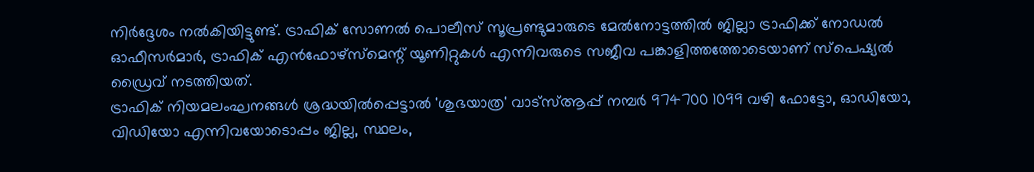നിർദ്ദേശം നൽകിയിട്ടുണ്ട്. ട്രാഫിക് സോണൽ പൊലീസ് സൂപ്രണ്ടുമാരുടെ മേൽനോട്ടത്തിൽ ജില്ലാ ട്രാഫിക്ക് നോഡൽ ഓഫീസർമാർ, ട്രാഫിക് എൻഫോഴ്സ്മെന്റ് യൂണിറ്റുകൾ എന്നിവരുടെ സജീവ പങ്കാളിത്തത്തോടെയാണ് സ്പെഷ്യൽ ഡ്രൈവ് നടത്തിയത്.
ട്രാഫിക് നിയമലംഘനങ്ങൾ ശ്രദ്ധയിൽപ്പെട്ടാൽ 'ശുഭയാത്ര' വാട്സ്ആപ്പ് നമ്പർ 974700 1099 വഴി ഫോട്ടോ, ഓഡിയോ, വിഡിയോ എന്നിവയോടൊപ്പം ജില്ല, സ്ഥലം,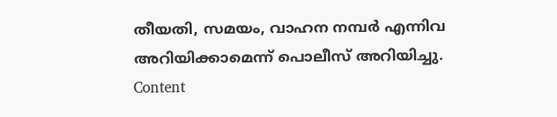തീയതി, സമയം, വാഹന നമ്പർ എന്നിവ അറിയിക്കാമെന്ന് പൊലീസ് അറിയിച്ചു.
Content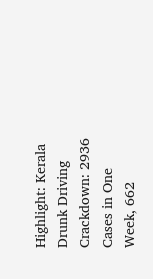Highlight: Kerala Drunk Driving Crackdown: 2936 Cases in One Week, 662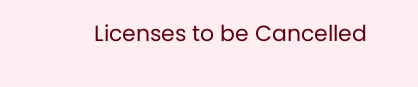Licenses to be Cancelled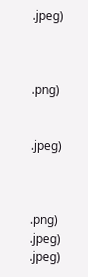.jpeg)



.png)


.jpeg)



.png)
.jpeg)
.jpeg)